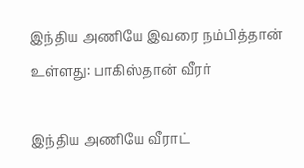இந்திய அணியே இவரை நம்பித்தான் உள்ளது: பாகிஸ்தான் வீரர்

இந்திய அணியே வீராட்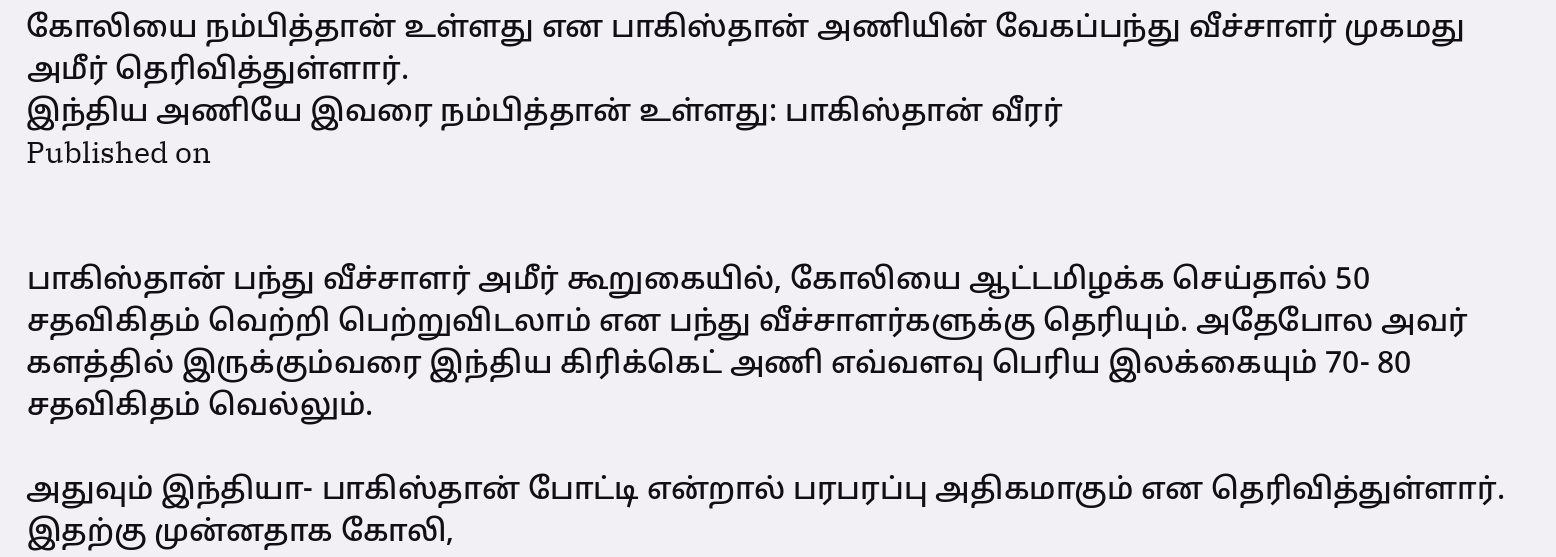கோலியை நம்பித்தான் உள்ளது என பாகிஸ்தான் அணியின் வேகப்பந்து வீச்சாளர் முகமது அமீர் தெரிவித்துள்ளார்.
இந்திய அணியே இவரை நம்பித்தான் உள்ளது: பாகிஸ்தான் வீரர்
Published on


பாகிஸ்தான் பந்து வீச்சாளர் அமீர் கூறுகையில், கோலியை ஆட்டமிழக்க செய்தால் 50 சதவிகிதம் வெற்றி பெற்றுவிடலாம் என பந்து வீச்சாளர்களுக்கு தெரியும். அதேபோல அவர் களத்தில் இருக்கும்வரை இந்திய கிரிக்கெட் அணி எவ்வளவு பெரிய இலக்கையும் 70- 80 சதவிகிதம் வெல்லும்.

அதுவும் இந்தியா- பாகிஸ்தான் போட்டி என்றால் பரபரப்பு அதிகமாகும் என தெரிவித்துள்ளார். இதற்கு முன்னதாக கோலி,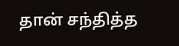தான் சந்தித்த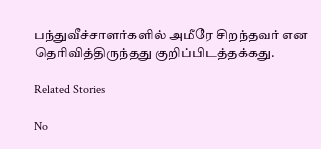பந்துவீச்சாளர்களில் அமீரே சிறந்தவர் என தெரிவித்திருந்தது குறிப்பிடத்தக்கது.

Related Stories

No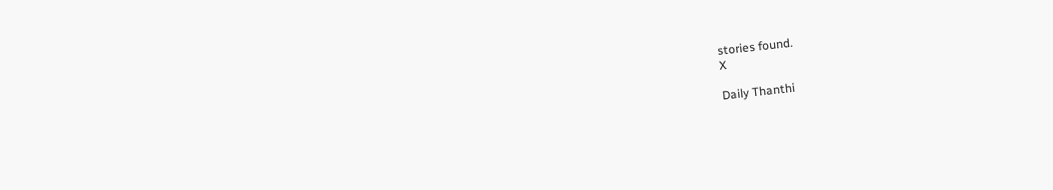stories found.
X

Daily Thanthi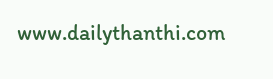www.dailythanthi.com